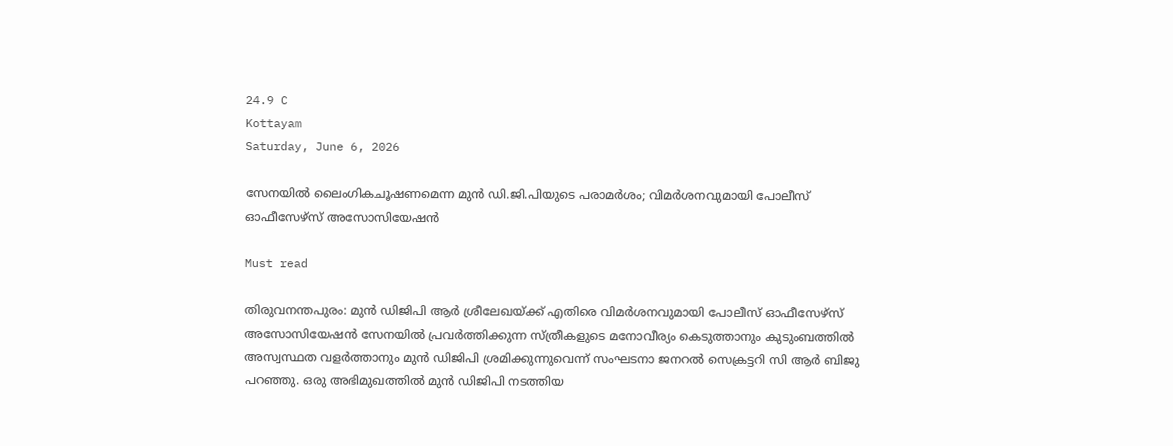24.9 C
Kottayam
Saturday, June 6, 2026

സേനയില്‍ ലൈംഗികചൂഷണമെന്ന മുന്‍ ഡി.ജി.പിയുടെ പരാമര്‍ശം; വിമര്‍ശനവുമായി പോലീസ് ഓഫീസേഴ്‌സ് അസോസിയേഷന്‍

Must read

തിരുവനന്തപുരം: മുന്‍ ഡിജിപി ആര്‍ ശ്രീലേഖയ്ക്ക് എതിരെ വിമര്‍ശനവുമായി പോലീസ് ഓഫീസേഴ്‌സ് അസോസിയേഷന്‍ സേനയില്‍ പ്രവര്‍ത്തിക്കുന്ന സ്ത്രീകളുടെ മനോവീര്യം കെടുത്താനും കുടുംബത്തില്‍ അസ്വസ്ഥത വളര്‍ത്താനും മുന്‍ ഡിജിപി ശ്രമിക്കുന്നുവെന്ന് സംഘടനാ ജനറല്‍ സെക്രട്ടറി സി ആര്‍ ബിജു പറഞ്ഞു. ഒരു അഭിമുഖത്തില്‍ മുന്‍ ഡിജിപി നടത്തിയ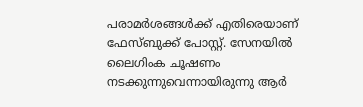പരാമര്‍ശങ്ങള്‍ക്ക് എതിരെയാണ് ഫേസ്ബുക്ക് പോസ്റ്റ്. സേനയില്‍ ലൈഗിംക ചൂഷണം നടക്കുന്നുവെന്നായിരുന്നു ആര്‍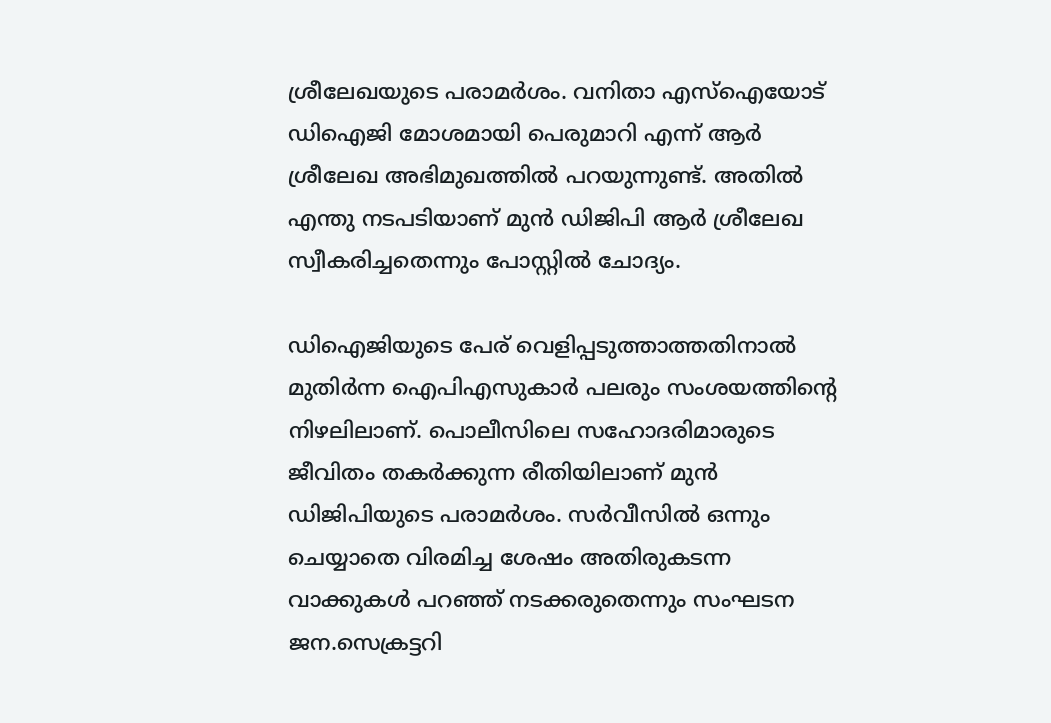ശ്രീലേഖയുടെ പരാമര്‍ശം. വനിതാ എസ്‌ഐയോട് ഡിഐജി മോശമായി പെരുമാറി എന്ന് ആര്‍ ശ്രീലേഖ അഭിമുഖത്തില്‍ പറയുന്നുണ്ട്. അതില്‍ എന്തു നടപടിയാണ് മുന്‍ ഡിജിപി ആര്‍ ശ്രീലേഖ സ്വീകരിച്ചതെന്നും പോസ്റ്റില്‍ ചോദ്യം.

ഡിഐജിയുടെ പേര് വെളിപ്പടുത്താത്തതിനാല്‍ മുതിര്‍ന്ന ഐപിഎസുകാര്‍ പലരും സംശയത്തിന്റെ നിഴലിലാണ്. പൊലീസിലെ സഹോദരിമാരുടെ ജീവിതം തകര്‍ക്കുന്ന രീതിയിലാണ് മുന്‍ ഡിജിപിയുടെ പരാമര്‍ശം. സര്‍വീസില്‍ ഒന്നും ചെയ്യാതെ വിരമിച്ച ശേഷം അതിരുകടന്ന വാക്കുകള്‍ പറഞ്ഞ് നടക്കരുതെന്നും സംഘടന ജന.സെക്രട്ടറി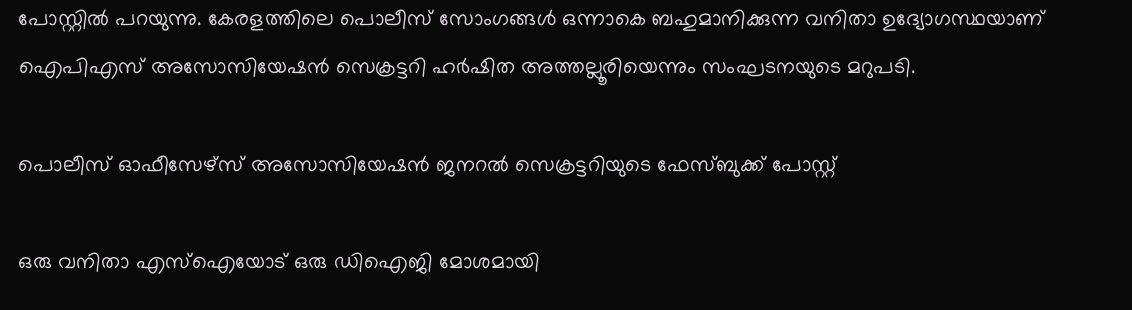പോസ്റ്റില്‍ പറയുന്നു. കേരളത്തിലെ പൊലീസ് സോംഗങ്ങള്‍ ഒന്നാകെ ബഹുമാനിക്കുന്ന വനിതാ ഉദ്യോഗസ്ഥയാണ് ഐപിഎസ് അസോസിയേഷന്‍ സെക്രട്ടറി ഹര്‍ഷിത അത്തല്ലൂരിയെന്നും സംഘടനയുടെ മറുപടി.

പൊലീസ് ഓഫീസേഴ്‌സ് അസോസിയേഷന്‍ ജനറല്‍ സെക്രട്ടറിയുടെ ഫേസ്ബുക്ക് പോസ്റ്റ്

ഒരു വനിതാ എസ്‌ഐയോട് ഒരു ഡിഐജി മോശമായി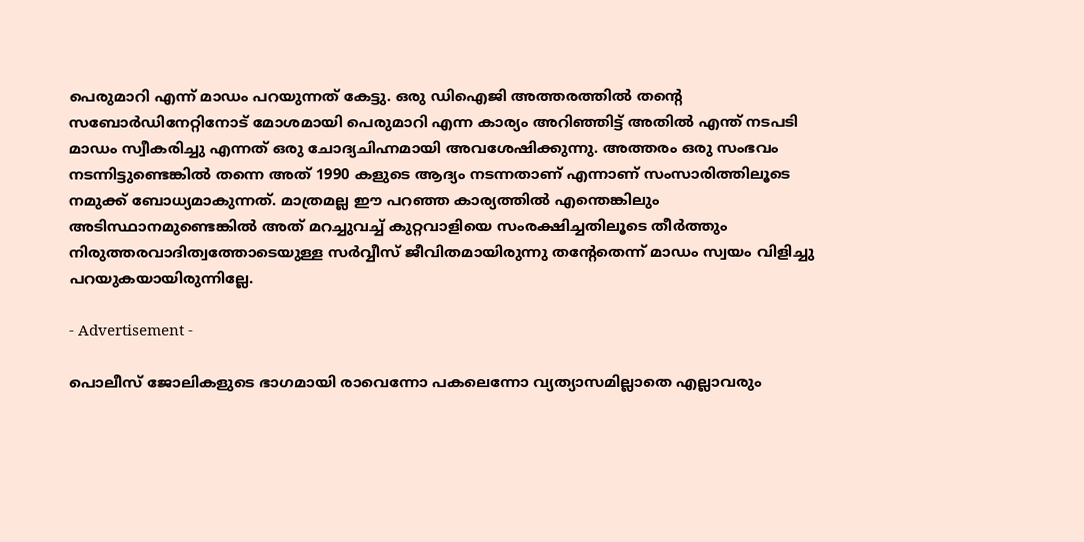പെരുമാറി എന്ന് മാഡം പറയുന്നത് കേട്ടു. ഒരു ഡിഐജി അത്തരത്തില്‍ തന്റെ സബോര്‍ഡിനേറ്റിനോട് മോശമായി പെരുമാറി എന്ന കാര്യം അറിഞ്ഞിട്ട് അതില്‍ എന്ത് നടപടി മാഡം സ്വീകരിച്ചു എന്നത് ഒരു ചോദ്യചിഹ്നമായി അവശേഷിക്കുന്നു. അത്തരം ഒരു സംഭവം നടന്നിട്ടുണ്ടെങ്കില്‍ തന്നെ അത് 1990 കളുടെ ആദ്യം നടന്നതാണ് എന്നാണ് സംസാരിത്തിലൂടെ നമുക്ക് ബോധ്യമാകുന്നത്. മാത്രമല്ല ഈ പറഞ്ഞ കാര്യത്തില്‍ എന്തെങ്കിലും അടിസ്ഥാനമുണ്ടെങ്കില്‍ അത് മറച്ചുവച്ച് കുറ്റവാളിയെ സംരക്ഷിച്ചതിലൂടെ തീര്‍ത്തും നിരുത്തരവാദിത്വത്തോടെയുള്ള സര്‍വ്വീസ് ജീവിതമായിരുന്നു തന്റേതെന്ന് മാഡം സ്വയം വിളിച്ചു പറയുകയായിരുന്നില്ലേ.

- Advertisement -

പൊലീസ് ജോലികളുടെ ഭാഗമായി രാവെന്നോ പകലെന്നോ വ്യത്യാസമില്ലാതെ എല്ലാവരും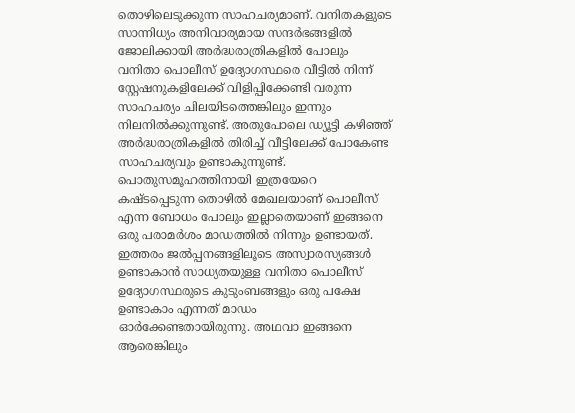തൊഴിലെടുക്കുന്ന സാഹചര്യമാണ്. വനിതകളുടെ സാന്നിധ്യം അനിവാര്യമായ സന്ദര്‍ഭങ്ങളില്‍ ജോലിക്കായി അര്‍ദ്ധരാത്രികളില്‍ പോലും വനിതാ പൊലീസ് ഉദ്യോഗസ്ഥരെ വീട്ടില്‍ നിന്ന് സ്റ്റേഷനുകളിലേക്ക് വിളിപ്പിക്കേണ്ടി വരുന്ന സാഹചര്യം ചിലയിടത്തെങ്കിലും ഇന്നും നിലനില്‍ക്കുന്നുണ്ട്. അതുപോലെ ഡ്യൂട്ടി കഴിഞ്ഞ് അര്‍ദ്ധരാത്രികളില്‍ തിരിച്ച് വീട്ടിലേക്ക് പോകേണ്ട സാഹചര്യവും ഉണ്ടാകുന്നുണ്ട്. പൊതുസമൂഹത്തിനായി ഇത്രയേറെ കഷ്ടപ്പെടുന്ന തൊഴില്‍ മേഖലയാണ് പൊലീസ് എന്ന ബോധം പോലും ഇല്ലാതെയാണ് ഇങ്ങനെ ഒരു പരാമര്‍ശം മാഡത്തില്‍ നിന്നും ഉണ്ടായത്. ഇത്തരം ജല്‍പ്പനങ്ങളിലൂടെ അസ്വാരസ്യങ്ങള്‍ ഉണ്ടാകാന്‍ സാധ്യതയുള്ള വനിതാ പൊലീസ് ഉദ്യോഗസ്ഥരുടെ കുടുംബങ്ങളും ഒരു പക്ഷേ ഉണ്ടാകാം എന്നത് മാഡം ഓര്‍ക്കേണ്ടതായിരുന്നു. അഥവാ ഇങ്ങനെ ആരെങ്കിലും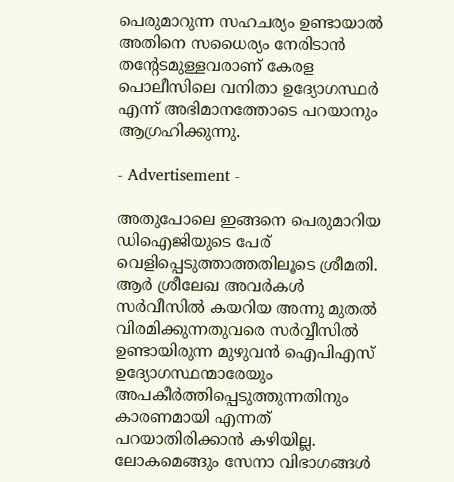പെരുമാറുന്ന സഹചര്യം ഉണ്ടായാല്‍ അതിനെ സധൈര്യം നേരിടാന്‍ തന്റേടമുള്ളവരാണ് കേരള പൊലീസിലെ വനിതാ ഉദ്യോഗസ്ഥര്‍ എന്ന് അഭിമാനത്തോടെ പറയാനും ആഗ്രഹിക്കുന്നു.

- Advertisement -

അതുപോലെ ഇങ്ങനെ പെരുമാറിയ ഡിഐജിയുടെ പേര് വെളിപ്പെടുത്താത്തതിലൂടെ ശ്രീമതി. ആര്‍ ശ്രീലേഖ അവര്‍കള്‍ സര്‍വീസില്‍ കയറിയ അന്നു മുതല്‍ വിരമിക്കുന്നതുവരെ സര്‍വ്വീസില്‍ ഉണ്ടായിരുന്ന മുഴുവന്‍ ഐപിഎസ് ഉദ്യോഗസ്ഥന്മാരേയും അപകീര്‍ത്തിപ്പെടുത്തുന്നതിനും കാരണമായി എന്നത് പറയാതിരിക്കാന്‍ കഴിയില്ല. ലോകമെങ്ങും സേനാ വിഭാഗങ്ങള്‍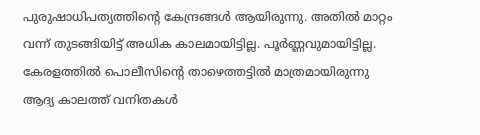പുരുഷാധിപത്യത്തിന്റെ കേന്ദ്രങ്ങള്‍ ആയിരുന്നു. അതില്‍ മാറ്റം വന്ന് തുടങ്ങിയിട്ട് അധിക കാലമായിട്ടില്ല. പൂര്‍ണ്ണവുമായിട്ടില്ല. കേരളത്തില്‍ പൊലീസിന്റെ താഴെത്തട്ടില്‍ മാത്രമായിരുന്നു ആദ്യ കാലത്ത് വനിതകള്‍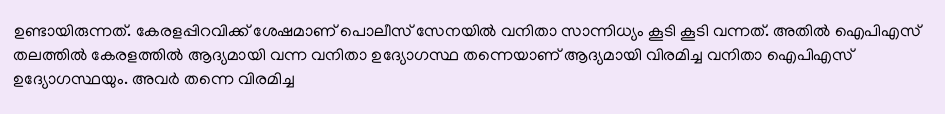ഉണ്ടായിരുന്നത്. കേരളപ്പിറവിക്ക് ശേഷമാണ് പൊലീസ് സേനയില്‍ വനിതാ സാന്നിധ്യം കൂടി കൂടി വന്നത്. അതില്‍ ഐപിഎസ് തലത്തില്‍ കേരളത്തില്‍ ആദ്യമായി വന്ന വനിതാ ഉദ്യോഗസ്ഥ തന്നെയാണ് ആദ്യമായി വിരമിച്ച വനിതാ ഐപിഎസ് ഉദ്യോഗസ്ഥയും. അവര്‍ തന്നെ വിരമിച്ച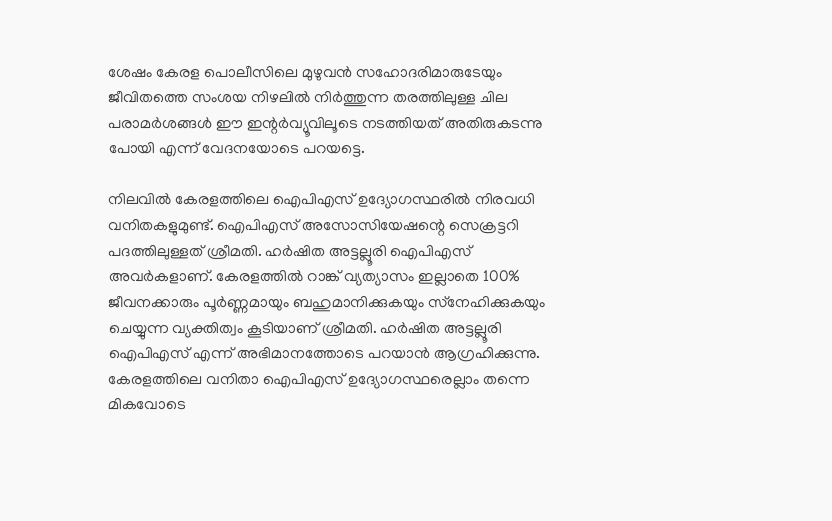ശേഷം കേരള പൊലീസിലെ മുഴുവന്‍ സഹോദരിമാരുടേയും ജീവിതത്തെ സംശയ നിഴലില്‍ നിര്‍ത്തുന്ന തരത്തിലുള്ള ചില പരാമര്‍ശങ്ങള്‍ ഈ ഇന്റര്‍വ്യൂവിലൂടെ നടത്തിയത് അതിരുകടന്നു പോയി എന്ന് വേദനയോടെ പറയട്ടെ.

നിലവില്‍ കേരളത്തിലെ ഐപിഎസ് ഉദ്യോഗസ്ഥരില്‍ നിരവധി വനിതകളുമുണ്ട്. ഐപിഎസ് അസോസിയേഷന്റെ സെക്രട്ടറി പദത്തിലുള്ളത് ശ്രീമതി. ഹര്‍ഷിത അട്ടല്ലൂരി ഐപിഎസ് അവര്‍കളാണ്. കേരളത്തില്‍ റാങ്ക് വ്യത്യാസം ഇല്ലാതെ 100% ജീവനക്കാരും പൂര്‍ണ്ണമായും ബഹുമാനിക്കുകയും സ്‌നേഹിക്കുകയും ചെയ്യുന്ന വ്യക്തിത്വം കൂടിയാണ് ശ്രീമതി. ഹര്‍ഷിത അട്ടല്ലൂരി ഐപിഎസ് എന്ന് അഭിമാനത്തോടെ പറയാന്‍ ആഗ്രഹിക്കുന്നു. കേരളത്തിലെ വനിതാ ഐപിഎസ് ഉദ്യോഗസ്ഥരെല്ലാം തന്നെ മികവോടെ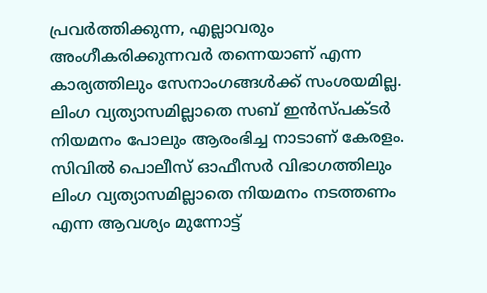പ്രവര്‍ത്തിക്കുന്ന, എല്ലാവരും അംഗീകരിക്കുന്നവര്‍ തന്നെയാണ് എന്ന കാര്യത്തിലും സേനാംഗങ്ങള്‍ക്ക് സംശയമില്ല. ലിംഗ വ്യത്യാസമില്ലാതെ സബ് ഇന്‍സ്പക്ടര്‍ നിയമനം പോലും ആരംഭിച്ച നാടാണ് കേരളം. സിവില്‍ പൊലീസ് ഓഫീസര്‍ വിഭാഗത്തിലും ലിംഗ വ്യത്യാസമില്ലാതെ നിയമനം നടത്തണം എന്ന ആവശ്യം മുന്നോട്ട്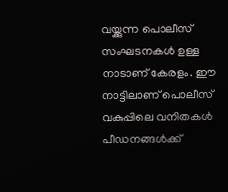വയ്ക്കുന്ന പൊലീസ് സംഘടനകള്‍ ഉള്ള നാടാണ് കേരളം. ഈ നാട്ടിലാണ് പൊലീസ് വകുപ്പിലെ വനിതകള്‍ പീഡനങ്ങള്‍ക്ക്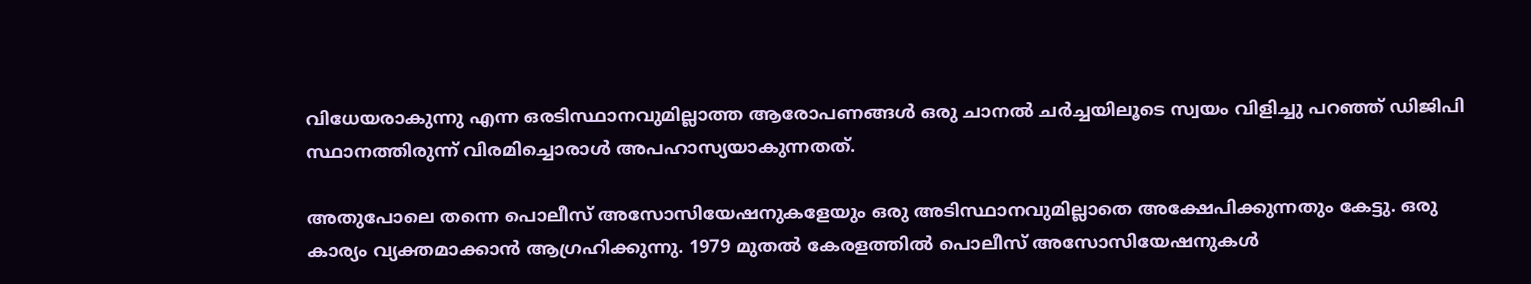വിധേയരാകുന്നു എന്ന ഒരടിസ്ഥാനവുമില്ലാത്ത ആരോപണങ്ങള്‍ ഒരു ചാനല്‍ ചര്‍ച്ചയിലൂടെ സ്വയം വിളിച്ചു പറഞ്ഞ് ഡിജിപി സ്ഥാനത്തിരുന്ന് വിരമിച്ചൊരാള്‍ അപഹാസ്യയാകുന്നതത്.

അതുപോലെ തന്നെ പൊലീസ് അസോസിയേഷനുകളേയും ഒരു അടിസ്ഥാനവുമില്ലാതെ അക്ഷേപിക്കുന്നതും കേട്ടു. ഒരു കാര്യം വ്യക്തമാക്കാന്‍ ആഗ്രഹിക്കുന്നു. 1979 മുതല്‍ കേരളത്തില്‍ പൊലീസ് അസോസിയേഷനുകള്‍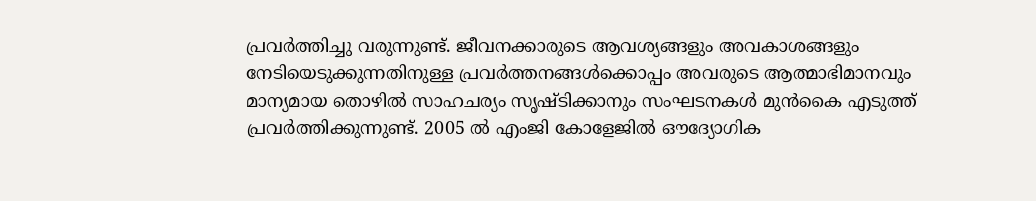പ്രവര്‍ത്തിച്ചു വരുന്നുണ്ട്. ജീവനക്കാരുടെ ആവശ്യങ്ങളും അവകാശങ്ങളും നേടിയെടുക്കുന്നതിനുള്ള പ്രവര്‍ത്തനങ്ങള്‍ക്കൊപ്പം അവരുടെ ആത്മാഭിമാനവും മാന്യമായ തൊഴില്‍ സാഹചര്യം സൃഷ്ടിക്കാനും സംഘടനകള്‍ മുന്‍കൈ എടുത്ത് പ്രവര്‍ത്തിക്കുന്നുണ്ട്. 2005 ല്‍ എംജി കോളേജില്‍ ഔദ്യോഗിക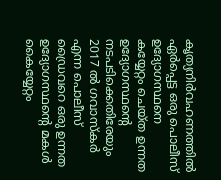കൃത്യനിര്‍വഹണത്തില്‍ ഏര്‍പ്പെട്ട ഒരു പൊലീസ് ഉദ്യോഗസ്ഥനെ കയ്യേറ്റം ചെയ്ത ഉന്നത ഉദ്യോഗസ്ഥന്റെ നടപടിക്കെതിരേയും 2017 ല്‍ ഗവാസ്‌കര്‍ എന്ന പൊലീസ് ഡ്രൈവറെ ഒരു ഉന്നത ഉദ്യോഗസ്ഥന്റെ മകള്‍ കൈയ്യേറ്റം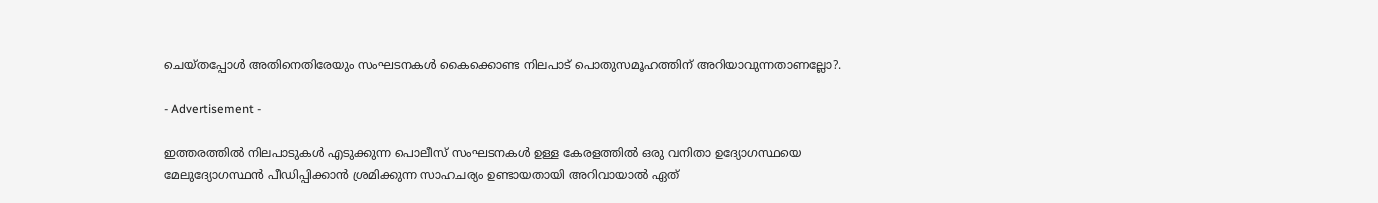ചെയ്തപ്പോള്‍ അതിനെതിരേയും സംഘടനകള്‍ കൈക്കൊണ്ട നിലപാട് പൊതുസമൂഹത്തിന് അറിയാവുന്നതാണല്ലോ?.

- Advertisement -

ഇത്തരത്തില്‍ നിലപാടുകള്‍ എടുക്കുന്ന പൊലീസ് സംഘടനകള്‍ ഉള്ള കേരളത്തില്‍ ഒരു വനിതാ ഉദ്യോഗസ്ഥയെ മേലുദ്യോഗസ്ഥന്‍ പീഡിപ്പിക്കാന്‍ ശ്രമിക്കുന്ന സാഹചര്യം ഉണ്ടായതായി അറിവായാല്‍ ഏത്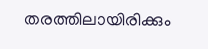തരത്തിലായിരിക്കും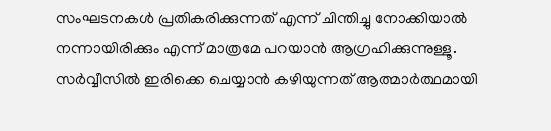സംഘടനകള്‍ പ്രതികരിക്കുന്നത് എന്ന് ചിന്തിച്ചു നോക്കിയാല്‍ നന്നായിരിക്കും എന്ന് മാത്രമേ പറയാന്‍ ആഗ്രഹിക്കുന്നുള്ളൂ. സര്‍വ്വീസില്‍ ഇരിക്കെ ചെയ്യാന്‍ കഴിയുന്നത് ആത്മാര്‍ത്ഥമായി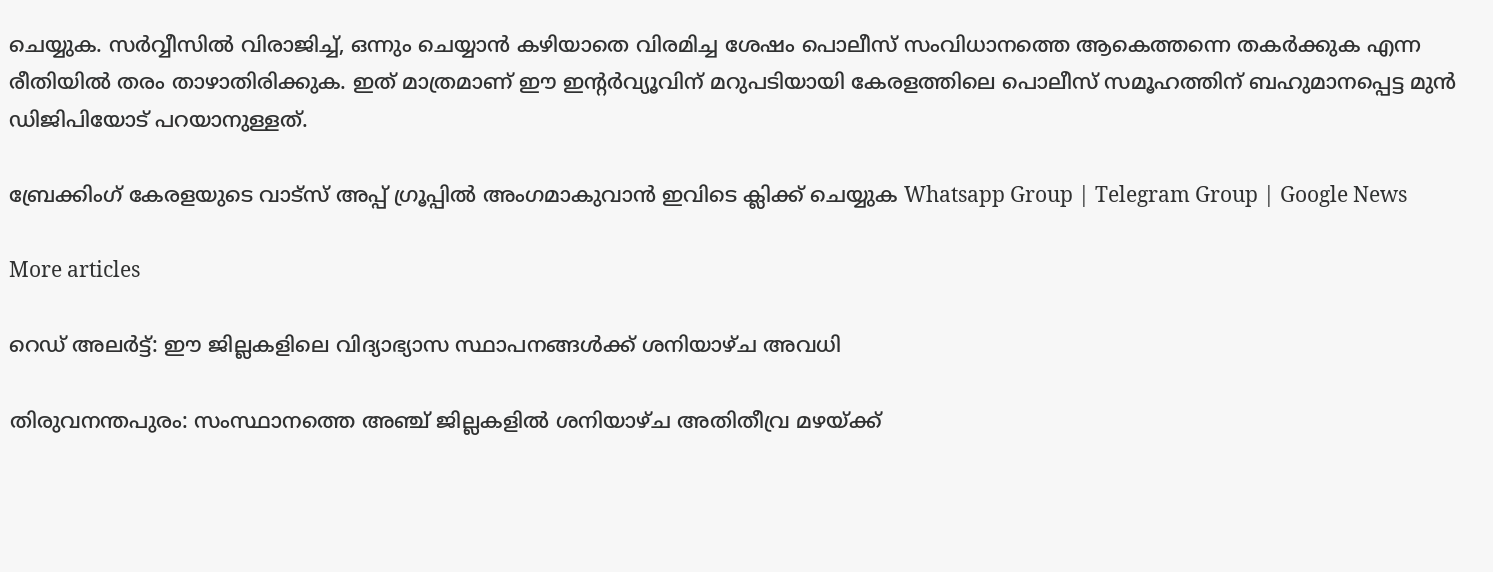ചെയ്യുക. സര്‍വ്വീസില്‍ വിരാജിച്ച്, ഒന്നും ചെയ്യാന്‍ കഴിയാതെ വിരമിച്ച ശേഷം പൊലീസ് സംവിധാനത്തെ ആകെത്തന്നെ തകര്‍ക്കുക എന്ന രീതിയില്‍ തരം താഴാതിരിക്കുക. ഇത് മാത്രമാണ് ഈ ഇന്റര്‍വ്യൂവിന് മറുപടിയായി കേരളത്തിലെ പൊലീസ് സമൂഹത്തിന് ബഹുമാനപ്പെട്ട മുന്‍ ഡിജിപിയോട് പറയാനുള്ളത്.

ബ്രേക്കിംഗ് കേരളയുടെ വാട്സ് അപ്പ് ഗ്രൂപ്പിൽ അംഗമാകുവാൻ ഇവിടെ ക്ലിക്ക് ചെയ്യുക Whatsapp Group | Telegram Group | Google News

More articles

റെഡ് അലർട്ട്: ഈ ജില്ലകളിലെ വിദ്യാഭ്യാസ സ്ഥാപനങ്ങൾക്ക് ശനിയാഴ്ച അവധി

തിരുവനന്തപുരം: സംസ്ഥാനത്തെ അഞ്ച് ജില്ലകളിൽ ശനിയാഴ്ച അതിതീവ്ര മഴയ്ക്ക്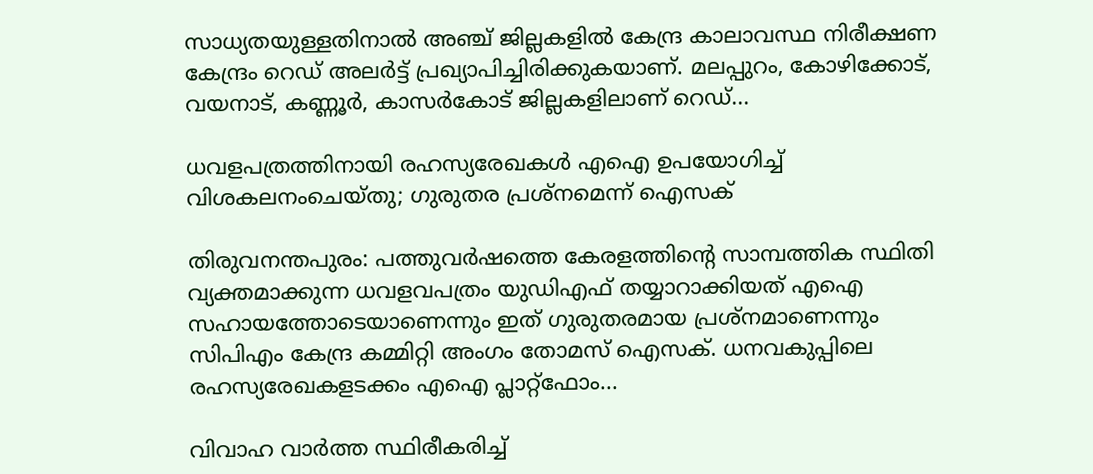സാധ്യതയുള്ളതിനാൽ അഞ്ച് ജില്ലകളിൽ കേന്ദ്ര കാലാവസ്ഥ നിരീക്ഷണ കേന്ദ്രം റെഡ് അലർട്ട് പ്രഖ്യാപിച്ചിരിക്കുകയാണ്. മലപ്പുറം, കോഴിക്കോട്, വയനാട്, കണ്ണൂർ, കാസർകോട് ജില്ലകളിലാണ് റെഡ്...

ധവളപത്രത്തിനായി രഹസ്യരേഖകൾ എഐ ഉപയോഗിച്ച് വിശകലനംചെയ്തു; ഗുരുതര പ്രശ്‌നമെന്ന് ഐസക്

തിരുവനന്തപുരം: പത്തുവർഷത്തെ കേരളത്തിന്റെ സാമ്പത്തിക സ്ഥിതി വ്യക്തമാക്കുന്ന ധവളവപത്രം യുഡിഎഫ് തയ്യാറാക്കിയത് എഐ സഹായത്തോടെയാണെന്നും ഇത് ഗുരുതരമായ പ്രശ്‌നമാണെന്നും സിപിഎം കേന്ദ്ര കമ്മിറ്റി അംഗം തോമസ് ഐസക്. ധനവകുപ്പിലെ രഹസ്യരേഖകളടക്കം എഐ പ്ലാറ്റ്‌ഫോം...

വിവാഹ വാർത്ത സ്ഥിരീകരിച്ച്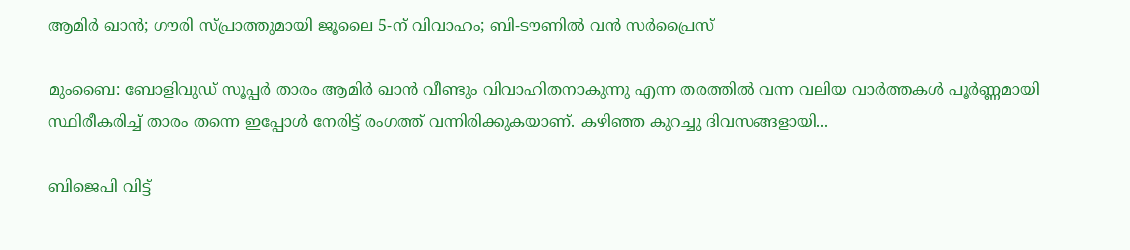ആമിർ ഖാൻ; ഗൗരി സ്പ്രാത്തുമായി ജൂലൈ 5-ന് വിവാഹം; ബി-ടൗണിൽ വൻ സർപ്രൈസ്

മുംബൈ: ബോളിവുഡ് സൂപ്പർ താരം ആമിർ ഖാൻ വീണ്ടും വിവാഹിതനാകുന്നു എന്ന തരത്തിൽ വന്ന വലിയ വാർത്തകൾ പൂർണ്ണമായി സ്ഥിരീകരിച്ച് താരം തന്നെ ഇപ്പോൾ നേരിട്ട് രംഗത്ത് വന്നിരിക്കുകയാണ്. കഴിഞ്ഞ കുറച്ചു ദിവസങ്ങളായി...

ബിജെപി വിട്ട്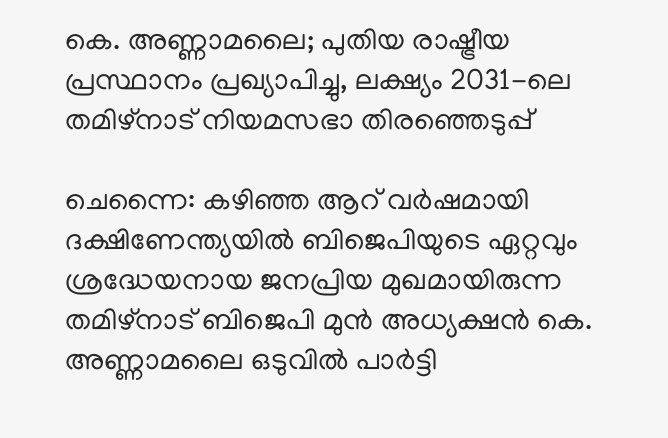കെ. അണ്ണാമലൈ; പുതിയ രാഷ്ട്രീയ പ്രസ്ഥാനം പ്രഖ്യാപിച്ചു, ലക്ഷ്യം 2031-ലെ തമിഴ്‌നാട് നിയമസഭാ തിരഞ്ഞെടുപ്പ്

ചെന്നൈ: കഴിഞ്ഞ ആറ് വർഷമായി ദക്ഷിണേന്ത്യയിൽ ബിജെപിയുടെ ഏറ്റവും ശ്രദ്ധേയനായ ജനപ്രിയ മുഖമായിരുന്ന തമിഴ്‌നാട് ബിജെപി മുൻ അധ്യക്ഷൻ കെ. അണ്ണാമലൈ ഒടുവിൽ പാർട്ടി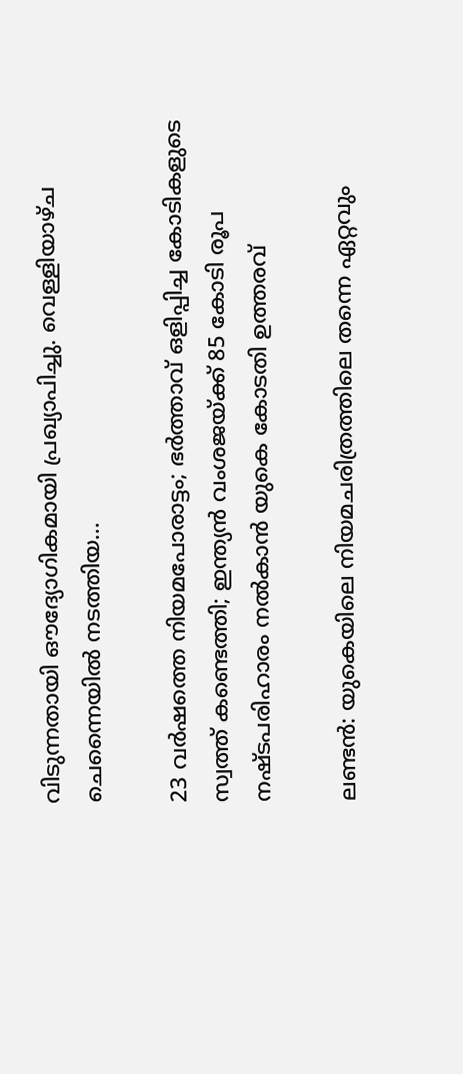വിടുന്നതായി ഔദ്യോഗികമായി പ്രഖ്യാപിച്ചു. വെള്ളിയാഴ്ച ചെന്നൈയിൽ നടത്തിയ...

23 വർഷത്തെ നിയമപോരാട്ടം; ഭർത്താവ് ഒളിപ്പിച്ച കോടികളുടെ സ്വത്ത് കണ്ടെത്തി; ഇന്ത്യൻ വംശജയ്ക്ക് 85 കോടി രൂപ നഷ്ടപരിഹാരം നൽകാൻ യുകെ കോടതി ഉത്തരവ്

ലണ്ടൻ: യുകെയിലെ നിയമചരിത്രത്തിലെ തന്നെ ഏറ്റവും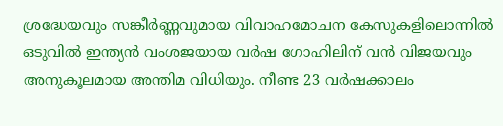ശ്രദ്ധേയവും സങ്കീർണ്ണവുമായ വിവാഹമോചന കേസുകളിലൊന്നിൽ ഒടുവിൽ ഇന്ത്യൻ വംശജയായ വർഷ ഗോഹിലിന് വൻ വിജയവും അനുകൂലമായ അന്തിമ വിധിയും. നീണ്ട 23 വർഷക്കാലം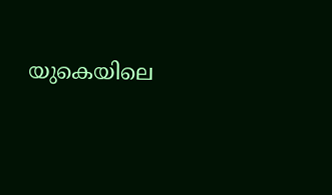യുകെയിലെ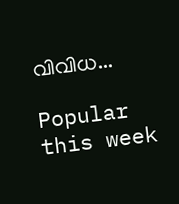വിവിധ...

Popular this week